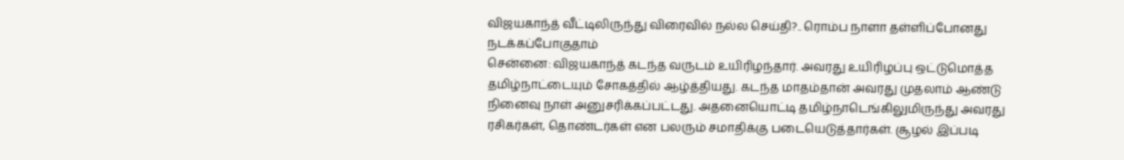விஜயகாந்த் வீட்டிலிருந்து விரைவில் நல்ல செய்தி?.. ரொம்ப நாளா தள்ளிப்போனது நடக்கப்போகுதாம்
சென்னை: விஜயகாந்த் கடந்த வருடம் உயிரிழந்தார். அவரது உயிரிழப்பு ஒட்டுமொத்த தமிழ்நாட்டையும் சோகத்தில் ஆழ்த்தியது. கடந்த மாதம்தான் அவரது முதலாம் ஆண்டு நினைவு நாள் அனுசரிக்கப்பட்டது. அதனையொட்டி தமிழ்நாடெங்கிலுமிருந்து அவரது ரசிகர்கள், தொண்டர்கள் என பலரும் சமாதிக்கு படையெடுத்தார்கள். சூழல் இப்படி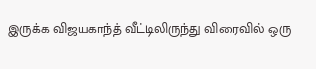இருக்க விஜயகாந்த் வீட்டிலிருந்து விரைவில் ஒரு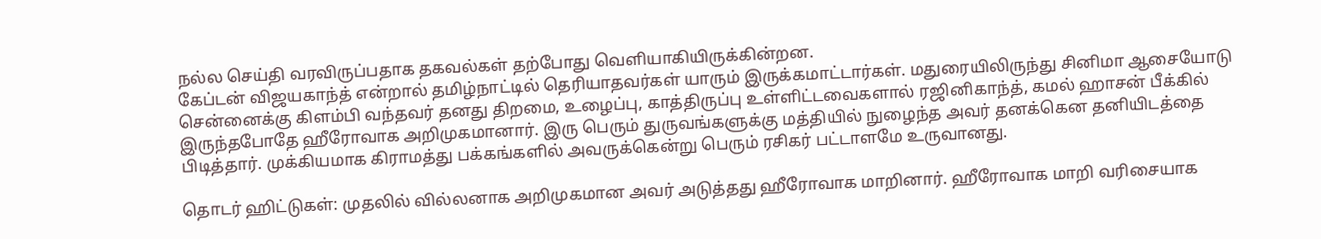நல்ல செய்தி வரவிருப்பதாக தகவல்கள் தற்போது வெளியாகியிருக்கின்றன.
கேப்டன் விஜயகாந்த் என்றால் தமிழ்நாட்டில் தெரியாதவர்கள் யாரும் இருக்கமாட்டார்கள். மதுரையிலிருந்து சினிமா ஆசையோடு சென்னைக்கு கிளம்பி வந்தவர் தனது திறமை, உழைப்பு, காத்திருப்பு உள்ளிட்டவைகளால் ரஜினிகாந்த், கமல் ஹாசன் பீக்கில் இருந்தபோதே ஹீரோவாக அறிமுகமானார். இரு பெரும் துருவங்களுக்கு மத்தியில் நுழைந்த அவர் தனக்கென தனியிடத்தை பிடித்தார். முக்கியமாக கிராமத்து பக்கங்களில் அவருக்கென்று பெரும் ரசிகர் பட்டாளமே உருவானது.

தொடர் ஹிட்டுகள்: முதலில் வில்லனாக அறிமுகமான அவர் அடுத்தது ஹீரோவாக மாறினார். ஹீரோவாக மாறி வரிசையாக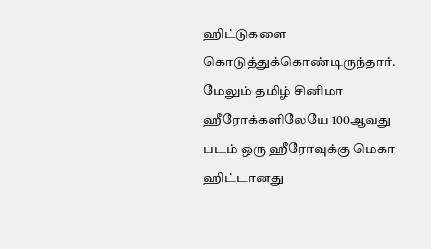ஹிட்டுகளை கொடுத்துக்கொண்டிருந்தார். மேலும் தமிழ் சினிமா ஹீரோக்களிலேயே 100ஆவது படம் ஒரு ஹீரோவுக்கு மெகா ஹிட்டானது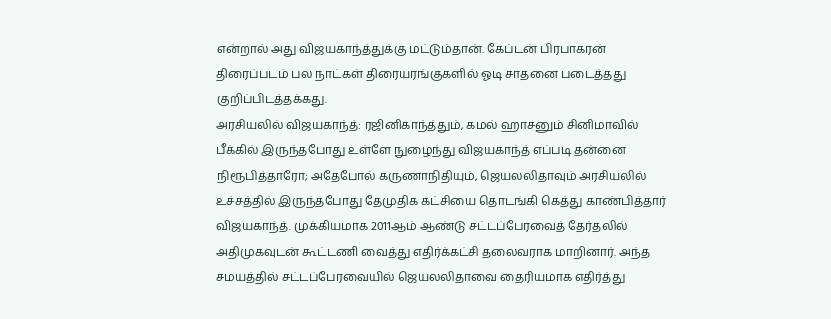என்றால் அது விஜயகாந்த்துக்கு மட்டும்தான். கேப்டன் பிரபாகரன் திரைப்படம் பல நாட்கள் திரையரங்குகளில் ஓடி சாதனை படைத்தது குறிப்பிடத்தக்கது.
அரசியலில் விஜயகாந்த்: ரஜினிகாந்த்தும், கமல் ஹாசனும் சினிமாவில் பீக்கில் இருந்தபோது உள்ளே நுழைந்து விஜயகாந்த் எப்படி தன்னை நிரூபித்தாரோ; அதேபோல் கருணாநிதியும், ஜெயலலிதாவும் அரசியலில் உச்சத்தில் இருந்தபோது தேமுதிக கட்சியை தொடங்கி கெத்து காண்பித்தார் விஜயகாந்த். முக்கியமாக 2011ஆம் ஆண்டு சட்டப்பேரவைத் தேர்தலில் அதிமுகவுடன் கூட்டணி வைத்து எதிர்க்கட்சி தலைவராக மாறினார். அந்த சமயத்தில் சட்டப்பேரவையில் ஜெயலலிதாவை தைரியமாக எதிர்த்து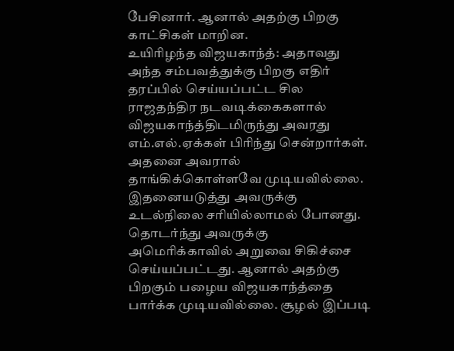பேசினார். ஆனால் அதற்கு பிறகு காட்சிகள் மாறின.
உயிரிழந்த விஜயகாந்த்: அதாவது அந்த சம்பவத்துக்கு பிறகு எதிர் தரப்பில் செய்யப்பட்ட சில ராஜதந்திர நடவடிக்கைகளால் விஜயகாந்த்திடமிருந்து அவரது எம்.எல்.ஏக்கள் பிரிந்து சென்றார்கள். அதனை அவரால் தாங்கிக்கொள்ளவே முடியவில்லை. இதனையடுத்து அவருக்கு உடல்நிலை சரியில்லாமல் போனது. தொடர்ந்து அவருக்கு அமெரிக்காவில் அறுவை சிகிச்சை செய்யப்பட்டது. ஆனால் அதற்கு பிறகும் பழைய விஜயகாந்த்தை பார்க்க முடியவில்லை. சூழல் இப்படி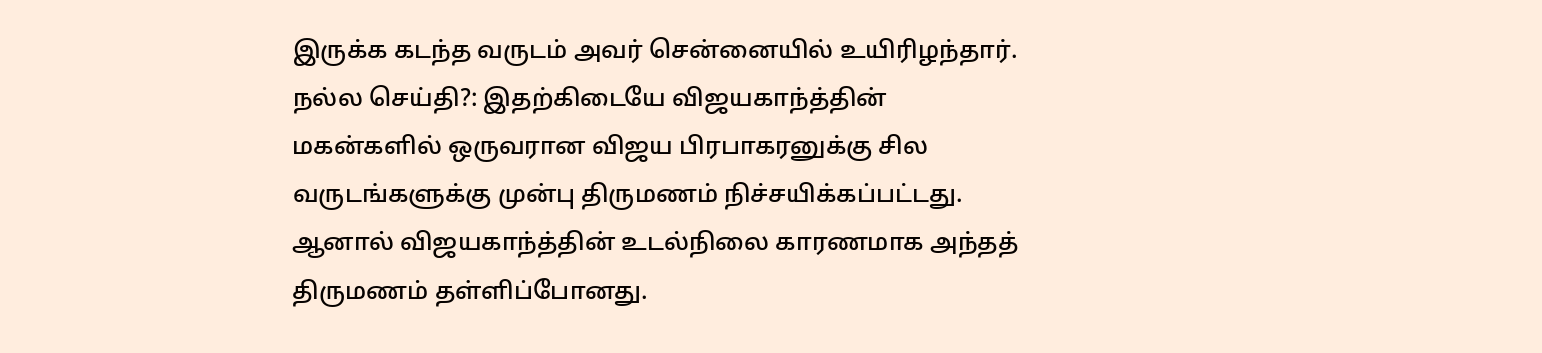இருக்க கடந்த வருடம் அவர் சென்னையில் உயிரிழந்தார்.
நல்ல செய்தி?: இதற்கிடையே விஜயகாந்த்தின் மகன்களில் ஒருவரான விஜய பிரபாகரனுக்கு சில வருடங்களுக்கு முன்பு திருமணம் நிச்சயிக்கப்பட்டது. ஆனால் விஜயகாந்த்தின் உடல்நிலை காரணமாக அந்தத் திருமணம் தள்ளிப்போனது.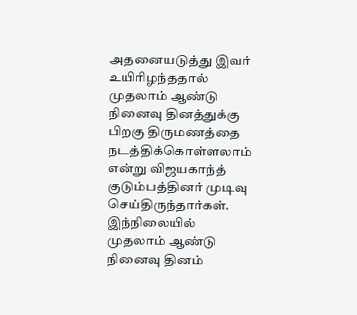அதனையடுத்து இவர் உயிரிழந்ததால் முதலாம் ஆண்டு நினைவு தினத்துக்கு பிறகு திருமணத்தை நடத்திக்கொள்ளலாம் என்று விஜயகாந்த் குடும்பத்தினர் முடிவு செய்திருந்தார்கள். இந்நிலையில் முதலாம் ஆண்டு நினைவு தினம்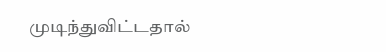முடிந்துவிட்டதால்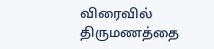விரைவில் திருமணத்தை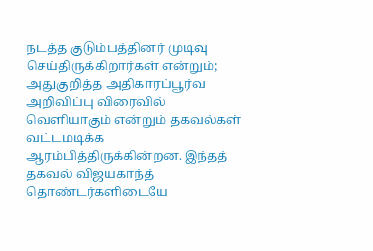நடத்த குடும்பத்தினர் முடிவு செய்திருக்கிறார்கள் என்றும்; அதுகுறித்த அதிகாரப்பூர்வ அறிவிப்பு விரைவில் வெளியாகும் என்றும் தகவல்கள் வட்டமடிக்க ஆரம்பித்திருக்கின்றன. இந்தத் தகவல் விஜயகாந்த் தொண்டர்களிடையே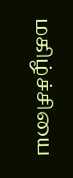மகிழ்ச்சியை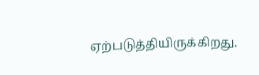ஏற்படுத்தியிருக்கிறது.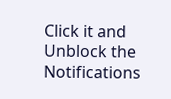Click it and Unblock the Notifications